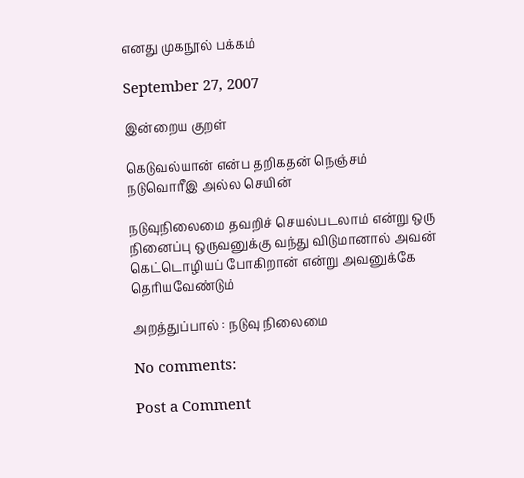எனது முகநூல் பக்கம்

September 27, 2007

இன்றைய குறள்

கெடுவல்யான் என்ப தறிகதன் நெஞ்சம்
நடுவொரீஇ அல்ல செயின்

நடுவுநிலைமை தவறிச் செயல்படலாம் என்று ஒரு நினைப்பு ஒருவனுக்கு வந்து விடுமானால் அவன் கெட்டொழியப் போகிறான் என்று அவனுக்கே தெரியவேண்டும்

அறத்துப்பால் : நடுவு நிலைமை

No comments:

Post a Comment